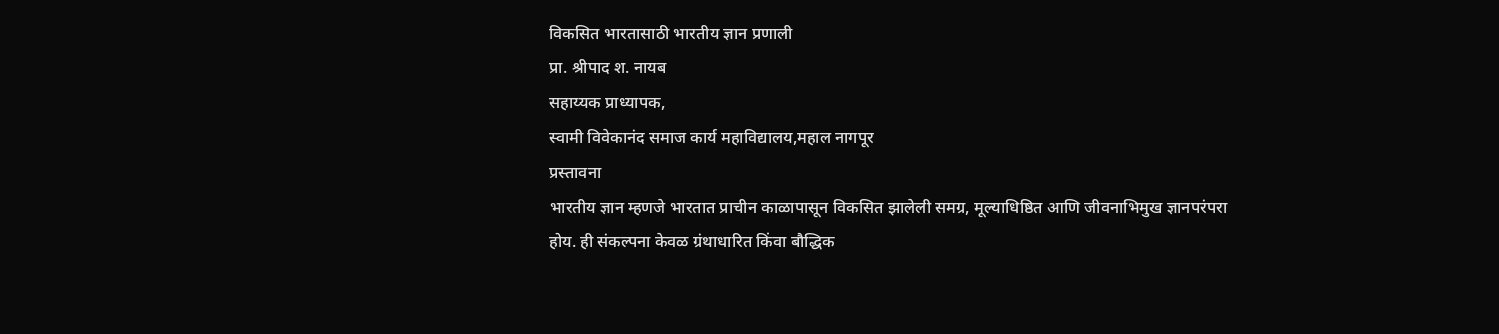विकसित भारतासाठी भारतीय ज्ञान प्रणाली
प्रा. श्रीपाद श. नायब
सहाय्यक प्राध्यापक,
स्वामी विवेकानंद समाज कार्य महाविद्यालय,महाल नागपूर
प्रस्तावना
भारतीय ज्ञान म्हणजे भारतात प्राचीन काळापासून विकसित झालेली समग्र, मूल्याधिष्ठित आणि जीवनाभिमुख ज्ञानपरंपरा होय. ही संकल्पना केवळ ग्रंथाधारित किंवा बौद्धिक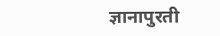ज्ञानापुरती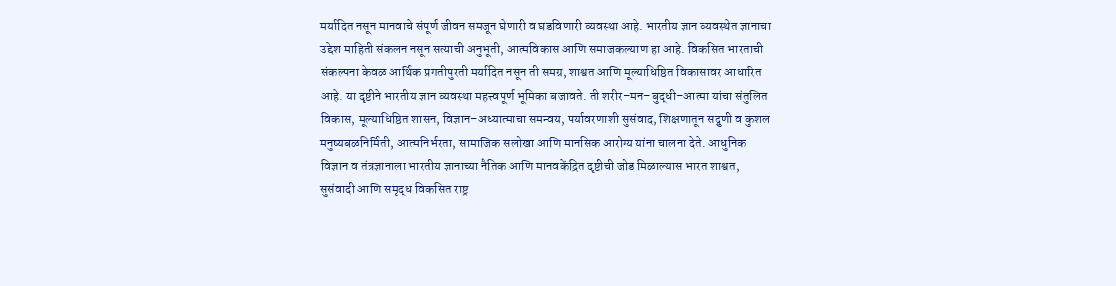मर्यादित नसून मानवाचे संपूर्ण जीवन समजून घेणारी व घडविणारी व्यवस्था आहे. भारतीय ज्ञान व्यवस्थेत ज्ञानाचा उद्देश माहिती संकलन नसून सत्याची अनुभूती, आत्मविकास आणि समाजकल्याण हा आहे. विकसित भारताची संकल्पना केवळ आर्थिक प्रगतीपुरती मर्यादित नसून ती समग्र, शाश्वत आणि मूल्याधिष्ठित विकासावर आधारित आहे. या दृष्टीने भारतीय ज्ञान व्यवस्था महत्त्वपूर्ण भूमिका बजावते. ती शरीर–मन–बुद्धी–आत्मा यांचा संतुलित विकास, मूल्याधिष्ठित शासन, विज्ञान–अध्यात्माचा समन्वय, पर्यावरणाशी सुसंवाद, शिक्षणातून सद्गुणी व कुशल मनुष्यबळनिर्मिती, आत्मनिर्भरता, सामाजिक सलोखा आणि मानसिक आरोग्य यांना चालना देते. आधुनिक विज्ञान व तंत्रज्ञानाला भारतीय ज्ञानाच्या नैतिक आणि मानवकेंद्रित दृष्टीची जोड मिळाल्यास भारत शाश्वत, सुसंवादी आणि समृद्ध विकसित राष्ट्र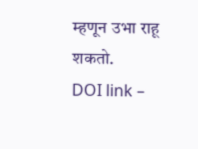म्हणून उभा राहू शकतो.
DOI link –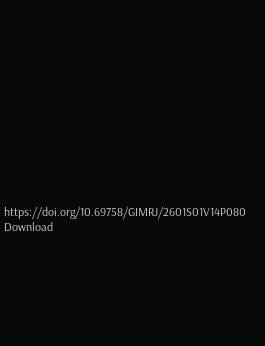https://doi.org/10.69758/GIMRJ/2601S01V14P080
Download